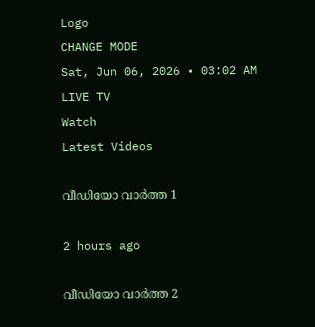Logo
CHANGE MODE
Sat, Jun 06, 2026 • 03:02 AM
LIVE TV
Watch
Latest Videos

വീഡിയോ വാർത്ത 1

2 hours ago

വീഡിയോ വാർത്ത 2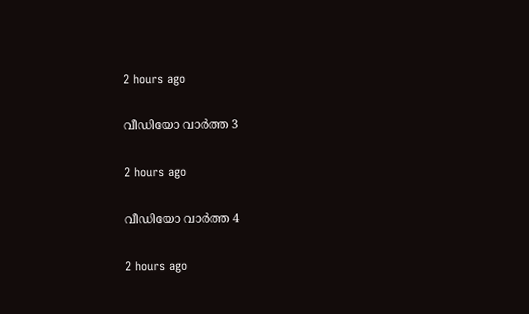2 hours ago

വീഡിയോ വാർത്ത 3

2 hours ago

വീഡിയോ വാർത്ത 4

2 hours ago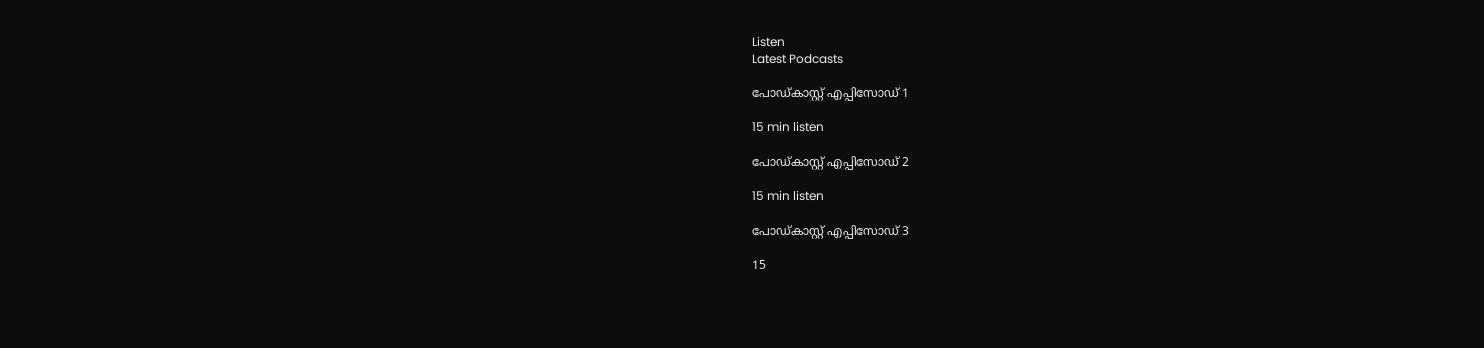Listen
Latest Podcasts

പോഡ്കാസ്റ്റ് എപ്പിസോഡ് 1

15 min listen

പോഡ്കാസ്റ്റ് എപ്പിസോഡ് 2

15 min listen

പോഡ്കാസ്റ്റ് എപ്പിസോഡ് 3

15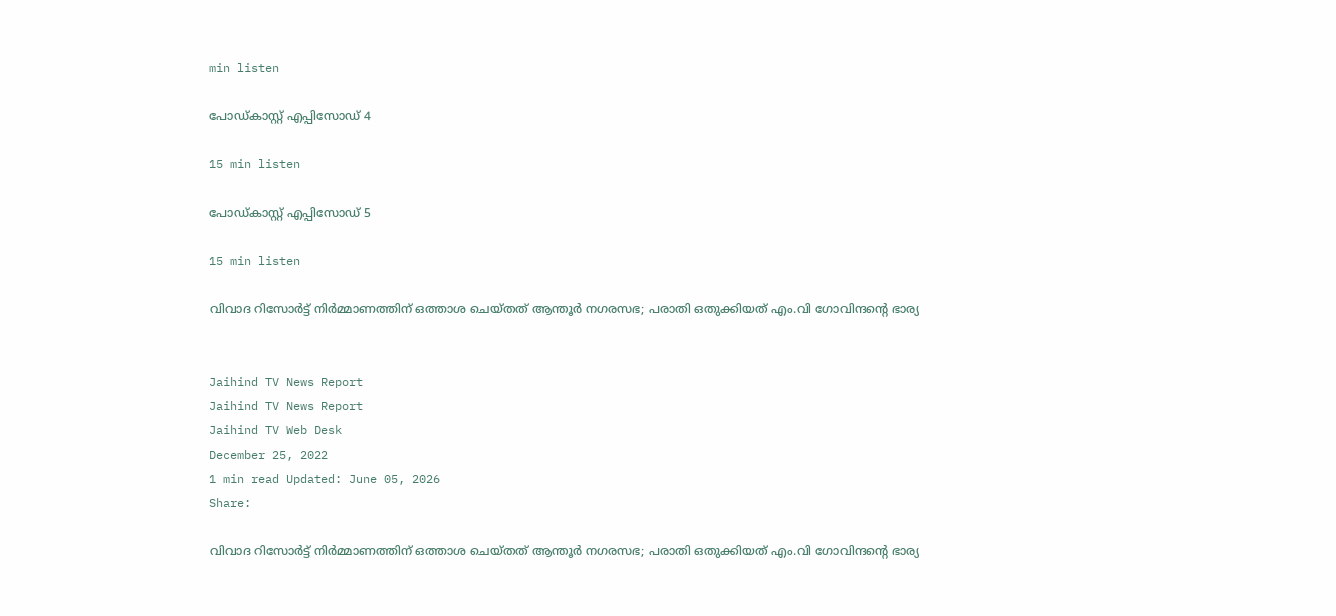min listen

പോഡ്കാസ്റ്റ് എപ്പിസോഡ് 4

15 min listen

പോഡ്കാസ്റ്റ് എപ്പിസോഡ് 5

15 min listen

വിവാദ റിസോർട്ട് നിർമ്മാണത്തിന് ഒത്താശ ചെയ്തത് ആന്തൂർ നഗരസഭ; പരാതി ഒതുക്കിയത് എം.വി ഗോവിന്ദന്‍റെ ഭാര്യ


Jaihind TV News Report
Jaihind TV News Report
Jaihind TV Web Desk
December 25, 2022
1 min read Updated: June 05, 2026
Share:

വിവാദ റിസോർട്ട് നിർമ്മാണത്തിന് ഒത്താശ ചെയ്തത് ആന്തൂർ നഗരസഭ; പരാതി ഒതുക്കിയത് എം.വി ഗോവിന്ദന്‍റെ ഭാര്യ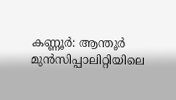കണ്ണൂർ: ആന്തൂർ മുൻസിപ്പാലിറ്റിയിലെ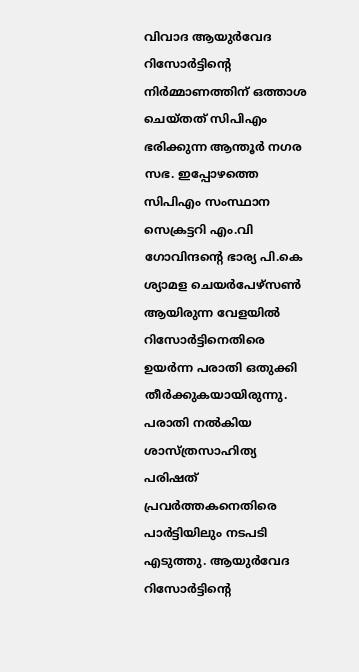വിവാദ ആയുർവേദ റിസോർട്ടിന്‍റെ നിർമ്മാണത്തിന് ഒത്താശ ചെയ്തത് സിപിഎം ഭരിക്കുന്ന ആന്തൂർ നഗര സഭ. ഇപ്പോഴത്തെ സിപിഎം സംസ്ഥാന സെക്രട്ടറി എം.വി ഗോവിന്ദന്‍റെ ഭാര്യ പി.കെ ശ്യാമള ചെയർപേഴ്സൺ ആയിരുന്ന വേളയിൽ റിസോർട്ടിനെതിരെ ഉയർന്ന പരാതി ഒതുക്കി തീർക്കുകയായിരുന്നു. പരാതി നൽകിയ ശാസ്ത്രസാഹിത്യ പരിഷത് പ്രവർത്തകനെതിരെ പാർട്ടിയിലും നടപടി എടുത്തു. ആയുര്‍വേദ റിസോര്‍ട്ടിന്‍റെ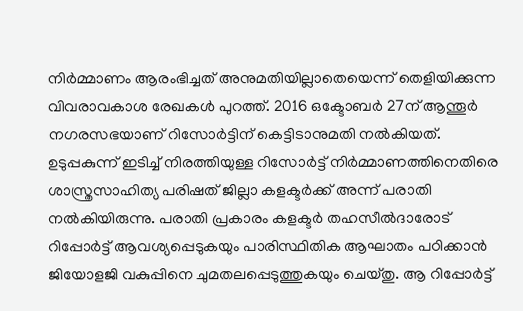നിര്‍മ്മാണം ആരംഭിച്ചത് അനുമതിയില്ലാതെയെന്ന് തെളിയിക്കുന്ന വിവരാവകാശ രേഖകൾ പുറത്ത്. 2016 ഒക്ടോബർ 27ന് ആന്തൂർ നഗരസഭയാണ് റിസോർട്ടിന് കെട്ടിടാനുമതി നൽകിയത്. ഉടുപ്പകുന്ന് ഇടിച്ച് നിരത്തിയുള്ള റിസോർട്ട് നിർമ്മാണത്തിനെതിരെ ശാസ്ത്രസാഹിത്യ പരിഷത് ജില്ലാ കളക്ടർക്ക് അന്ന് പരാതി നൽകിയിരുന്നു. പരാതി പ്രകാരം കളക്ടർ തഹസീൽദാരോട് റിപ്പോർട്ട് ആവശ്യപ്പെടുകയും പാരിസ്ഥിതിക ആഘാതം പഠിക്കാൻ ജിയോളജി വകുപ്പിനെ ചുമതലപ്പെടുത്തുകയും ചെയ്തു. ആ റിപ്പോർട്ട്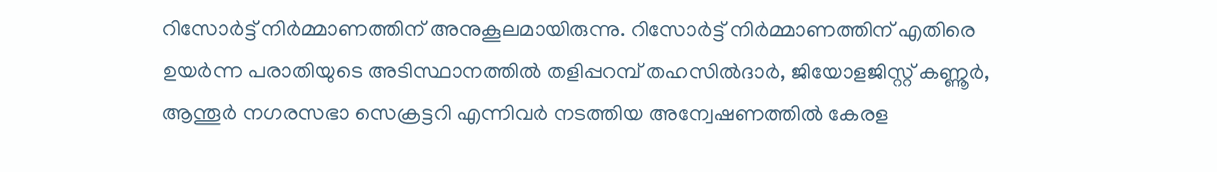റിസോർട്ട് നിർമ്മാണത്തിന് അനുകൂലമായിരുന്നു. റിസോർട്ട് നിർമ്മാണത്തിന് എതിരെ ഉയർന്ന പരാതിയുടെ അടിസ്ഥാനത്തിൽ തളിപ്പറമ്പ് തഹസിൽദാർ, ജിയോളജിസ്റ്റ് കണ്ണൂർ, ആന്തൂർ നഗരസഭാ സെക്രട്ടറി എന്നിവർ നടത്തിയ അന്വേഷണത്തിൽ കേരള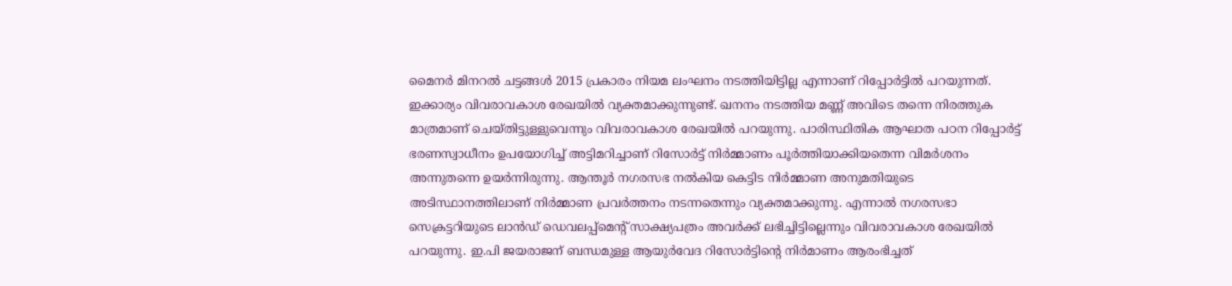മൈനർ മിനറൽ ചട്ടങ്ങൾ 2015 പ്രകാരം നിയമ ലംഘനം നടത്തിയിട്ടില്ല എന്നാണ് റിപ്പോർട്ടിൽ പറയുന്നത്. ഇക്കാര്യം വിവരാവകാശ രേഖയിൽ വ്യക്തമാക്കുന്നുണ്ട്. ഖനനം നടത്തിയ മണ്ണ് അവിടെ തന്നെ നിരത്തുക മാത്രമാണ് ചെയ്തിട്ടുള്ളുവെന്നും വിവരാവകാശ രേഖയിൽ പറയുന്നു. പാരിസ്ഥിതിക ആഘാത പഠന റിപ്പോർട്ട് ഭരണസ്വാധീനം ഉപയോഗിച്ച് അട്ടിമറിച്ചാണ് റിസോർട്ട് നിർമ്മാണം പൂർത്തിയാക്കിയതെന്ന വിമർശനം അന്നുതന്നെ ഉയർന്നിരുന്നു. ആന്തൂർ നഗരസഭ നൽകിയ കെട്ടിട നിർമ്മാണ അനുമതിയുടെ അടിസ്ഥാനത്തിലാണ് നിർമ്മാണ പ്രവർത്തനം നടന്നതെന്നും വ്യക്തമാക്കുന്നു. എന്നാൽ നഗരസഭാ സെക്രട്ടറിയുടെ ലാൻഡ് ഡെവലപ്പ്മെന്‍റ് സാക്ഷ്യപത്രം അവർക്ക് ലഭിച്ചിട്ടില്ലെന്നും വിവരാവകാശ രേഖയിൽ പറയുന്നു. ഇ.പി ജയരാജന് ബന്ധമുള്ള ആയുർവേദ റിസോർട്ടിന്‍റെ നിർമാണം ആരംഭിച്ചത്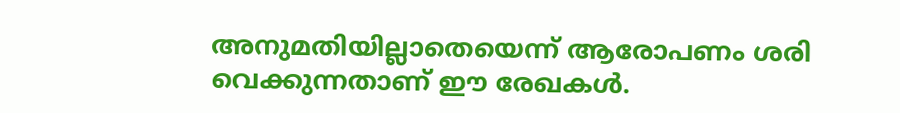അനുമതിയില്ലാതെയെന്ന് ആരോപണം ശരി വെക്കുന്നതാണ് ഈ രേഖകൾ.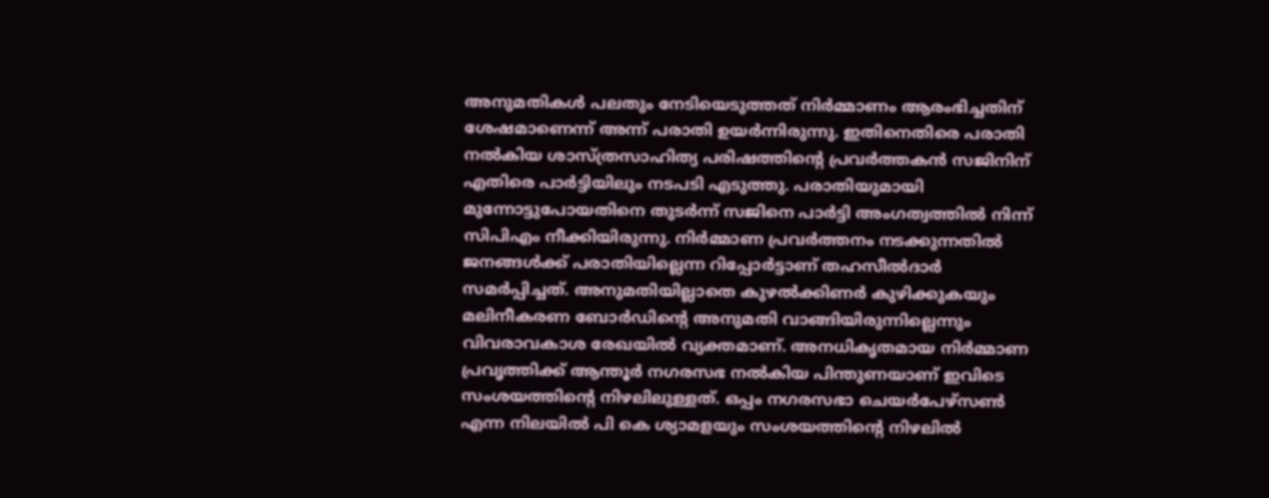അനുമതികൾ പലതും നേടിയെടുത്തത് നിർമ്മാണം ആരംഭിച്ചതിന് ശേഷമാണെന്ന് അന്ന് പരാതി ഉയർന്നിരുന്നു. ഇതിനെതിരെ പരാതി നൽകിയ ശാസ്ത്രസാഹിത്യ പരിഷത്തിന്‍റെ പ്രവർത്തകൻ സജിനിന് എതിരെ പാർട്ടിയിലും നടപടി എടുത്തു. പരാതിയുമായി മുന്നോട്ടുപോയതിനെ തുടർന്ന് സജിനെ പാർട്ടി അംഗത്വത്തിൽ നിന്ന് സിപിഎം നീക്കിയിരുന്നു. നിർമ്മാണ പ്രവർത്തനം നടക്കുന്നതിൽ ജനങ്ങൾക്ക് പരാതിയില്ലെന്ന റിപ്പോർട്ടാണ് തഹസീൽദാർ സമർപ്പിച്ചത്. അനുമതിയില്ലാതെ കുഴൽക്കിണർ കുഴിക്കുകയും മലിനീകരണ ബോർഡിന്‍റെ അനുമതി വാങ്ങിയിരുന്നില്ലെന്നും വിവരാവകാശ രേഖയിൽ വ്യക്തമാണ്. അനധികൃതമായ നിർമ്മാണ പ്രവൃത്തിക്ക് ആന്തൂർ നഗരസഭ നൽകിയ പിന്തുണയാണ് ഇവിടെ സംശയത്തിന്‍റെ നിഴലിലുള്ളത്. ഒപ്പം നഗരസഭാ ചെയർപേഴ്സൺ എന്ന നിലയിൽ പി കെ ശ്യാമളയും സംശയത്തിൻ്റെ നിഴലിൽ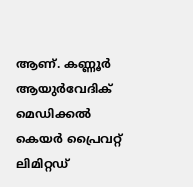ആണ്. കണ്ണൂർ ആയുർവേദിക് മെഡിക്കൽ കെയർ പ്രൈവറ്റ് ലിമിറ്റഡ്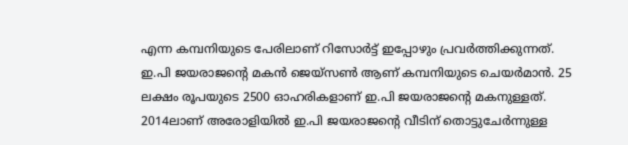എന്ന കമ്പനിയുടെ പേരിലാണ് റിസോർട്ട് ഇപ്പോഴും പ്രവർത്തിക്കുന്നത്. ഇ.പി ജയരാജന്‍റെ മകന്‍ ജെയ്സൺ ആണ് കമ്പനിയുടെ ചെയർമാൻ. 25 ലക്ഷം രൂപയുടെ 2500 ഓഹരികളാണ് ഇ.പി ജയരാജന്‍റെ മകനുള്ളത്. 2014ലാണ് അരോളിയിൽ ഇ.പി ജയരാജന്‍റെ വീടിന് തൊട്ടുചേർന്നുള്ള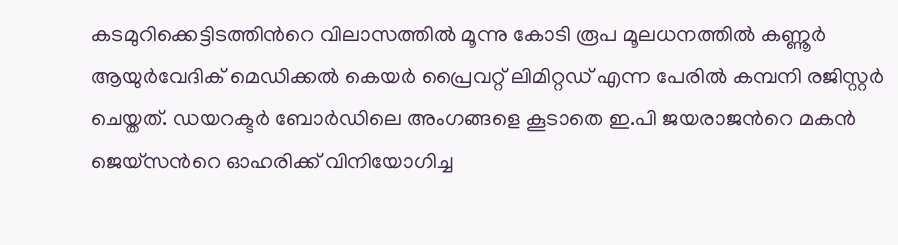കടമുറിക്കെട്ടിടത്തിന്‍റെ വിലാസത്തിൽ മൂന്നു കോടി രൂപ മൂലധനത്തിൽ കണ്ണൂർ ആയുർവേദിക് മെഡിക്കൽ കെയർ പ്രൈവറ്റ് ലിമിറ്റഡ് എന്ന പേരിൽ കമ്പനി രജിസ്റ്റർ ചെയ്തത്. ഡയറക്ടർ ബോർഡിലെ അംഗങ്ങളെ കൂടാതെ ഇ.പി ജയരാജന്‍റെ മകൻ ജെയ്സന്‍റെ ഓഹരിക്ക് വിനിയോഗിച്ച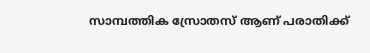സാമ്പത്തിക സ്രോതസ് ആണ് പരാതിക്ക്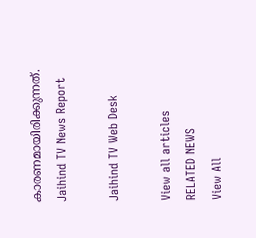കാരണമായിരിക്കുന്നത്.
Jaihind TV News Report

Jaihind TV Web Desk

View all articles
RELATED NEWS
View All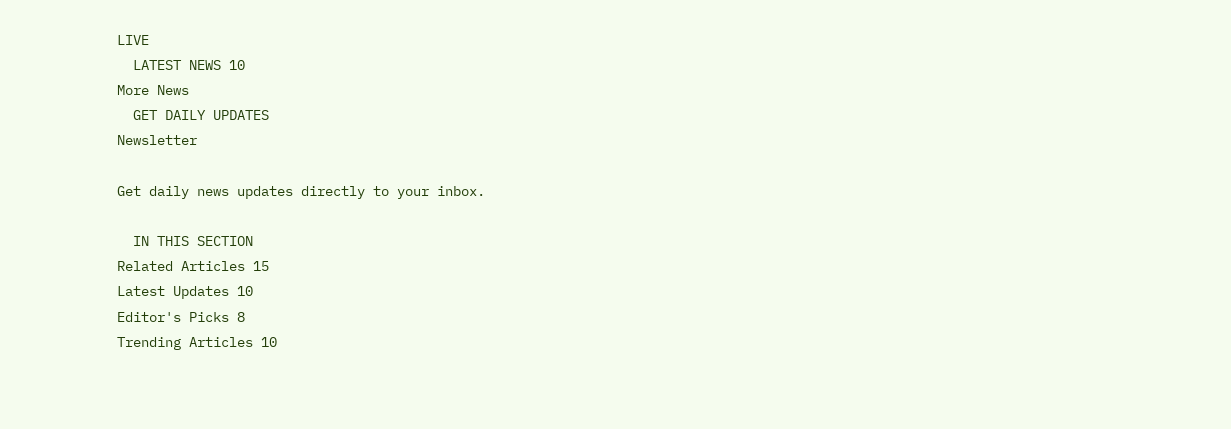LIVE
  LATEST NEWS 10
More News
  GET DAILY UPDATES
Newsletter

Get daily news updates directly to your inbox.

  IN THIS SECTION
Related Articles 15
Latest Updates 10
Editor's Picks 8
Trending Articles 10